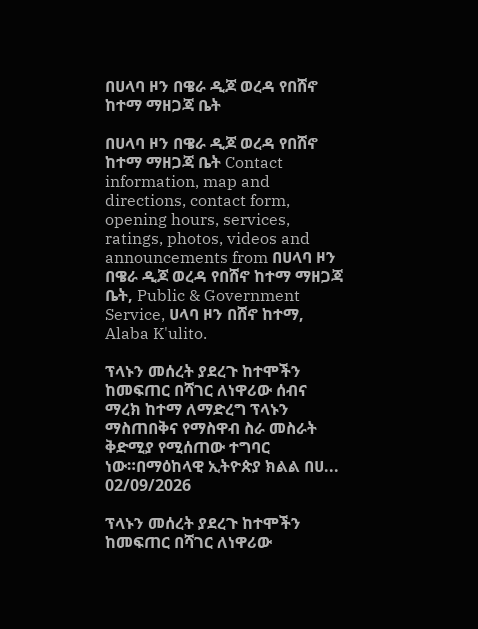በሀላባ ዞን በዌራ ዲጆ ወረዳ የበሸኖ ከተማ ማዘጋጃ ቤት

በሀላባ ዞን በዌራ ዲጆ ወረዳ የበሸኖ ከተማ ማዘጋጃ ቤት Contact information, map and directions, contact form, opening hours, services, ratings, photos, videos and announcements from በሀላባ ዞን በዌራ ዲጆ ወረዳ የበሸኖ ከተማ ማዘጋጃ ቤት, Public & Government Service, ሀላባ ዞን በሸኖ ከተማ, Alaba K'ulito.

ፕላኑን መሰረት ያደረጉ ከተሞችን ከመፍጠር በሻገር ለነዋሪው ሰብና ማረክ ከተማ ለማድረግ ፕላኑን ማስጠበቅና የማስዋብ ስራ መስራት ቅድሚያ የሚሰጠው ተግባር ነው።በማዕከላዊ ኢትዮጵያ ክልል በሀ...
02/09/2026

ፕላኑን መሰረት ያደረጉ ከተሞችን ከመፍጠር በሻገር ለነዋሪው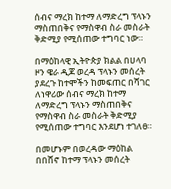ሰብና ማረክ ከተማ ለማድረግ ፕላኑን ማስጠበቅና የማስዋብ ስራ መስራት ቅድሚያ የሚሰጠው ተግባር ነው።

በማዕከላዊ ኢትዮጵያ ክልል በሀላባ ዞን ዌራ ዲጆ ወረዳ ፕላኑን መሰረት ያደረጉ ከተሞችን ከመፍጠር በሻገር ለነዋሪው ሰብና ማረክ ከተማ ለማድረግ ፕላኑን ማስጠበቅና የማስዋብ ስራ መስራት ቅድሚያ የሚሰጠው ተግባር እንደሆነ ተገለፀ።

በመሆኑም በወረዳው ማዕከል በበሸኖ ከተማ ፕላኑን መሰረት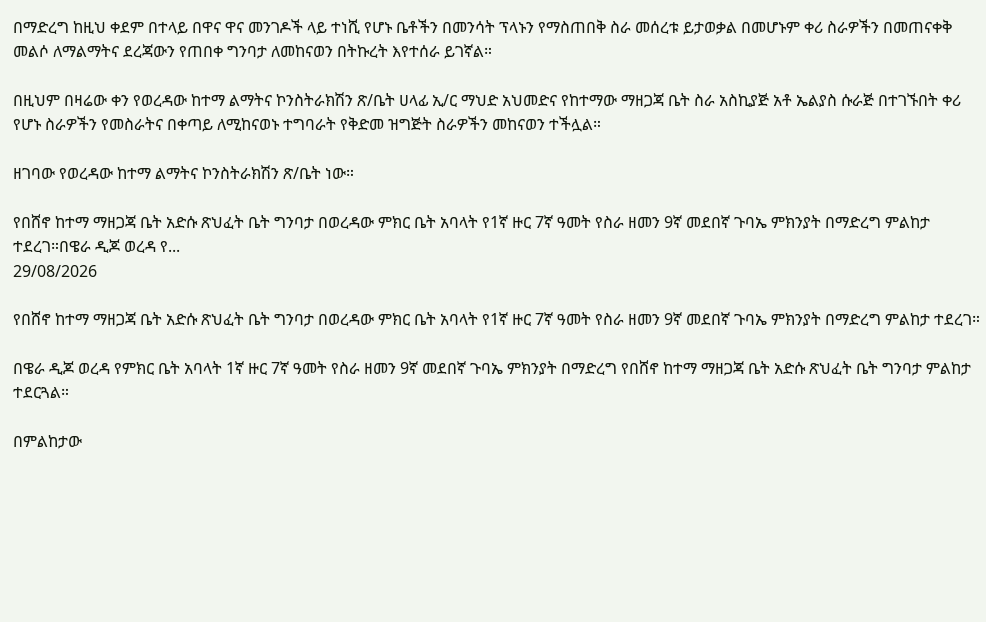በማድረግ ከዚህ ቀደም በተላይ በዋና ዋና መንገዶች ላይ ተነሺ የሆኑ ቤቶችን በመንሳት ፕላኑን የማስጠበቅ ስራ መሰረቱ ይታወቃል በመሆኑም ቀሪ ስራዎችን በመጠናቀቅ መልሶ ለማልማትና ደረጃውን የጠበቀ ግንባታ ለመከናወን በትኩረት እየተሰራ ይገኛል።

በዚህም በዛሬው ቀን የወረዳው ከተማ ልማትና ኮንስትራክሽን ጽ/ቤት ሀላፊ ኢ/ር ማህድ አህመድና የከተማው ማዘጋጃ ቤት ስራ አስኪያጅ አቶ ኤልያስ ሱራጅ በተገኙበት ቀሪ የሆኑ ስራዎችን የመስራትና በቀጣይ ለሚከናወኑ ተግባራት የቅድመ ዝግጅት ስራዎችን መከናወን ተችሏል።

ዘገባው የወረዳው ከተማ ልማትና ኮንስትራክሽን ጽ/ቤት ነው።

የበሸኖ ከተማ ማዘጋጃ ቤት አድሱ ጽህፈት ቤት ግንባታ በወረዳው ምክር ቤት አባላት የ1ኛ ዙር 7ኛ ዓመት የስራ ዘመን 9ኛ መደበኛ ጉባኤ ምክንያት በማድረግ ምልከታ ተደረገ።በዌራ ዲጆ ወረዳ የ...
29/08/2026

የበሸኖ ከተማ ማዘጋጃ ቤት አድሱ ጽህፈት ቤት ግንባታ በወረዳው ምክር ቤት አባላት የ1ኛ ዙር 7ኛ ዓመት የስራ ዘመን 9ኛ መደበኛ ጉባኤ ምክንያት በማድረግ ምልከታ ተደረገ።

በዌራ ዲጆ ወረዳ የምክር ቤት አባላት 1ኛ ዙር 7ኛ ዓመት የስራ ዘመን 9ኛ መደበኛ ጉባኤ ምክንያት በማድረግ የበሸኖ ከተማ ማዘጋጃ ቤት አድሱ ጽህፈት ቤት ግንባታ ምልከታ ተደርጓል።

በምልከታው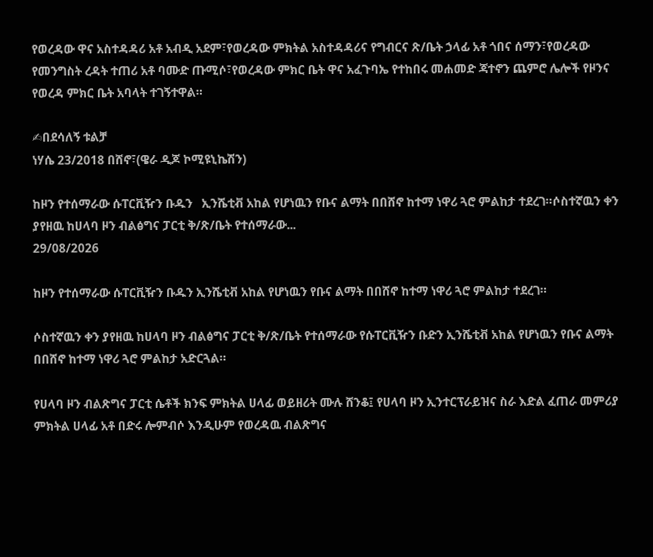የወረዳው ዋና አስተዳዳሪ አቶ አብዲ አደም፣የወረዳው ምክትል አስተዳዳሪና የግብርና ጽ/ቤት ኃላፊ አቶ ጎበና ሰማን፣የወረዳው የመንግስት ረዳት ተጠሪ አቶ ባሙድ ጡሚሶ፣የወረዳው ምክር ቤት ዋና አፈጉባኤ የተከበሩ መሐመድ ጃተኖን ጨምሮ ሌሎች የዞንና የወረዳ ምክር ቤት አባላት ተገኝተዋል።

✍በደሳለኝ ቱልቻ
ነሃሴ 23/2018 በሸኖ፣(ዌራ ዲጆ ኮሚዩኒኬሽን)

ከዞን የተሰማራው ሱፐርቪዥን ቡዱን   ኢንሼቲቭ አከል የሆነዉን የቡና ልማት በበሸኖ ከተማ ነዋሪ ጓሮ ምልከታ ተደረገ።ሶስተኛዉን ቀን ያየዘዉ ከሀላባ ዞን ብልፅግና ፓርቲ ቅ/ጽ/ቤት የተሰማራው...
29/08/2026

ከዞን የተሰማራው ሱፐርቪዥን ቡዱን ኢንሼቲቭ አከል የሆነዉን የቡና ልማት በበሸኖ ከተማ ነዋሪ ጓሮ ምልከታ ተደረገ።

ሶስተኛዉን ቀን ያየዘዉ ከሀላባ ዞን ብልፅግና ፓርቲ ቅ/ጽ/ቤት የተሰማራው የሱፐርቪዥን ቡድን ኢንሼቲቭ አከል የሆነዉን የቡና ልማት በበሸኖ ከተማ ነዋሪ ጓሮ ምልከታ አድርጓል።

የሀላባ ዞን ብልጽግና ፓርቲ ሴቶች ክንፍ ምክትል ሀላፊ ወይዘሪት ሙሉ ሸንቆ፤ የሀላባ ዞን ኢንተርፕራይዝና ስራ እድል ፈጠራ መምሪያ ምክትል ሀላፊ አቶ በድሩ ሎምብሶ እንዲሁም የወረዳዉ ብልጽግና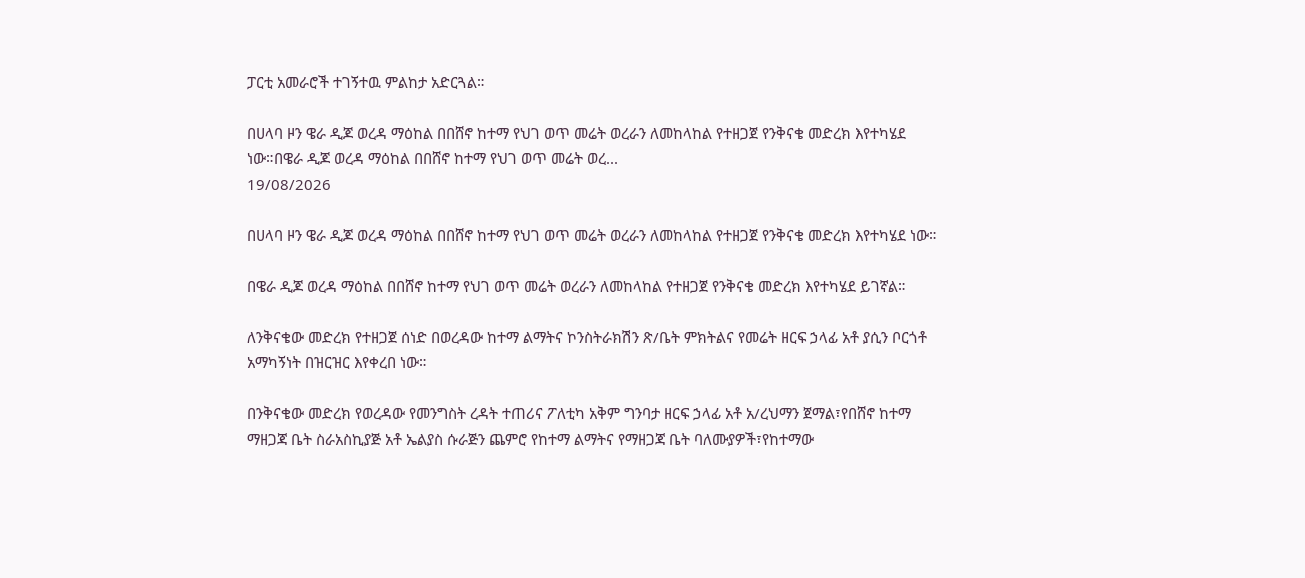ፓርቲ አመራሮች ተገኝተዉ ምልከታ አድርጓል።

በሀላባ ዞን ዌራ ዲጆ ወረዳ ማዕከል በበሸኖ ከተማ የህገ ወጥ መሬት ወረራን ለመከላከል የተዘጋጀ የንቅናቄ መድረክ እየተካሄደ ነው።በዌራ ዲጆ ወረዳ ማዕከል በበሸኖ ከተማ የህገ ወጥ መሬት ወረ...
19/08/2026

በሀላባ ዞን ዌራ ዲጆ ወረዳ ማዕከል በበሸኖ ከተማ የህገ ወጥ መሬት ወረራን ለመከላከል የተዘጋጀ የንቅናቄ መድረክ እየተካሄደ ነው።

በዌራ ዲጆ ወረዳ ማዕከል በበሸኖ ከተማ የህገ ወጥ መሬት ወረራን ለመከላከል የተዘጋጀ የንቅናቄ መድረክ እየተካሄደ ይገኛል።

ለንቅናቄው መድረክ የተዘጋጀ ሰነድ በወረዳው ከተማ ልማትና ኮንስትራክሽን ጽ/ቤት ምክትልና የመሬት ዘርፍ ኃላፊ አቶ ያሲን ቦርጎቶ አማካኝነት በዝርዝር እየቀረበ ነው።

በንቅናቄው መድረክ የወረዳው የመንግስት ረዳት ተጠሪና ፖለቲካ አቅም ግንባታ ዘርፍ ኃላፊ አቶ አ/ረህማን ጀማል፣የበሸኖ ከተማ ማዘጋጃ ቤት ስራአስኪያጅ አቶ ኤልያስ ሱራጅን ጨምሮ የከተማ ልማትና የማዘጋጃ ቤት ባለሙያዎች፣የከተማው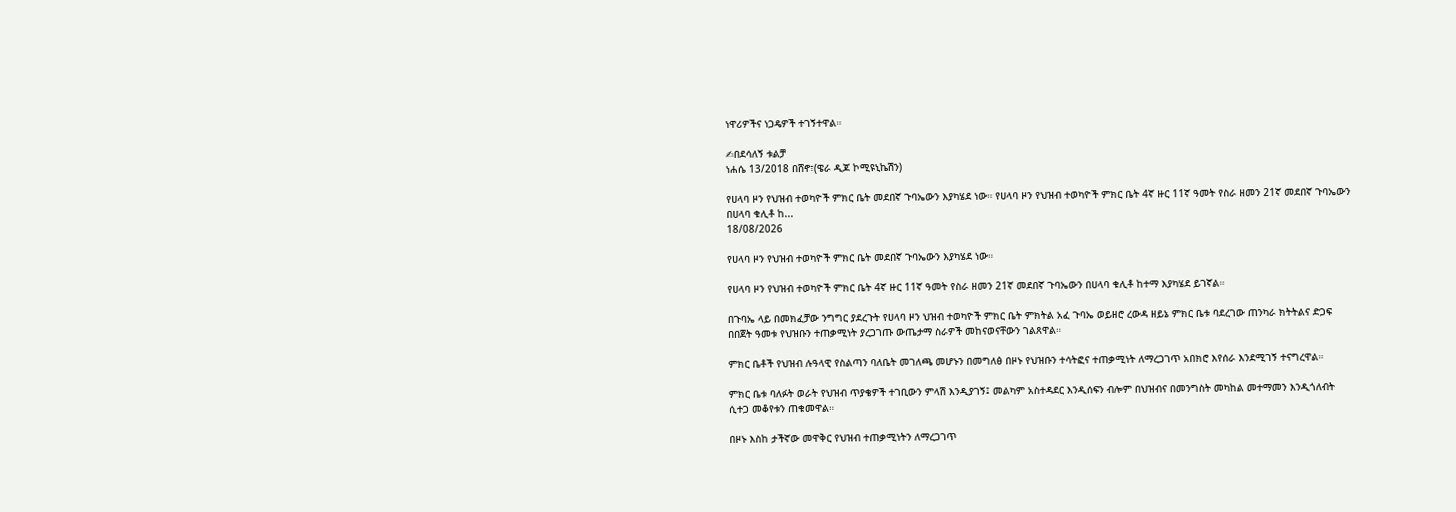ነዋሪዎችና ነጋዴዎች ተገኝተዋል።

✍በደሳለኝ ቱልቻ
ነሐሴ 13/2018 በሸኖ፣(ዌራ ዲጆ ኮሚዩኒኬሽን)

የሀላባ ዞን የህዝብ ተወካዮች ምክር ቤት መደበኛ ጉባኤውን እያካሄደ ነው። የሀላባ ዞን የህዝብ ተወካዮች ምክር ቤት 4ኛ ዙር 11ኛ ዓመት የስራ ዘመን 21ኛ መደበኛ ጉባኤውን በሀላባ ቁሊቶ ከ...
18/08/2026

የሀላባ ዞን የህዝብ ተወካዮች ምክር ቤት መደበኛ ጉባኤውን እያካሄደ ነው።

የሀላባ ዞን የህዝብ ተወካዮች ምክር ቤት 4ኛ ዙር 11ኛ ዓመት የስራ ዘመን 21ኛ መደበኛ ጉባኤውን በሀላባ ቁሊቶ ከተማ እያካሄደ ይገኛል።

በጉባኤ ላይ በመክፈቻው ንግግር ያደረጉት የሀላባ ዞን ህዝብ ተወካዮች ምክር ቤት ምክትል አፈ ጉባኤ ወይዘሮ ረውዳ ዘይኔ ምክር ቤቱ ባደረገው ጠንካራ ክትትልና ድጋፍ በበጀት ዓመቱ የህዝቡን ተጠቃሚነት ያረጋገጡ ውጤታማ ስራዎች መከናወናቸውን ገልጸዋል።

ምክር ቤቶች የህዝብ ሉዓላዊ የስልጣን ባለቤት መገለጫ መሆኑን በመግለፅ በዞኑ የህዝቡን ተሳትፎና ተጠቃሚነት ለማረጋገጥ አበክሮ እየሰራ እንደሚገኝ ተናግረዋል።

ምክር ቤቱ ባለፉት ወራት የህዝብ ጥያቄዎች ተገቢውን ምላሽ እንዲያገኝ፤ መልካም አስተዳደር እንዲሰፍን ብሎም በህዝብና በመንግስት መካከል መተማመን እንዲጎለብት ሲተጋ መቆየቱን ጠቁመዋል።

በዞኑ እስከ ታችኛው መዋቅር የህዝብ ተጠቃሚነትን ለማረጋገጥ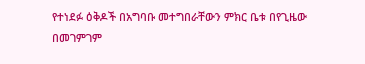የተነደፉ ዕቅዶች በአግባቡ መተግበራቸውን ምክር ቤቱ በየጊዜው በመገምገም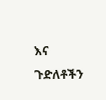እና ጉድለቶችን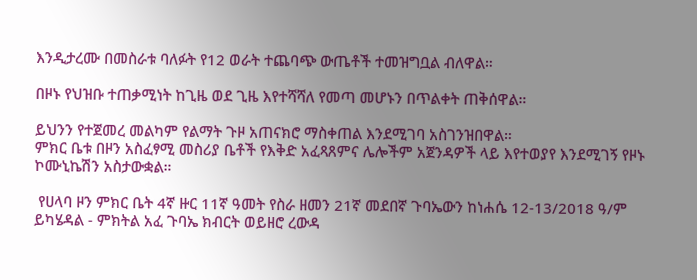እንዲታረሙ በመስራቱ ባለፉት የ12 ወራት ተጨባጭ ውጤቶች ተመዝግቧል ብለዋል።

በዞኑ የህዝቡ ተጠቃሚነት ከጊዜ ወደ ጊዜ እየተሻሻለ የመጣ መሆኑን በጥልቀት ጠቅሰዋል።

ይህንን የተጀመረ መልካም የልማት ጉዞ አጠናክሮ ማስቀጠል እንደሚገባ አስገንዝበዋል።
ምክር ቤቱ በዞን አስፈፃሚ መስሪያ ቤቶች የእቅድ አፈጻጸምና ሌሎችም አጀንዳዎች ላይ እየተወያየ እንደሚገኝ የዞኑ ኮሙኒኬሽን አስታውቋል።

 የሀላባ ዞን ምክር ቤት 4ኛ ዙር 11ኛ ዓመት የስራ ዘመን 21ኛ መደበኛ ጉባኤውን ከነሐሴ 12-13/2018 ዓ/ም ይካሄዳል - ምክትል አፈ ጉባኤ ክብርት ወይዘሮ ረውዳ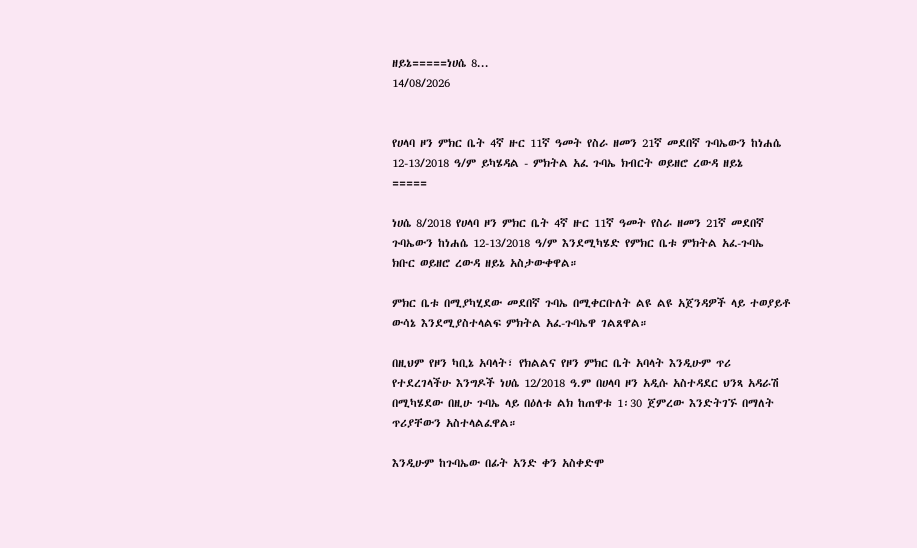ዘይኔ=====ነሀሴ 8...
14/08/2026


የሀላባ ዞን ምክር ቤት 4ኛ ዙር 11ኛ ዓመት የስራ ዘመን 21ኛ መደበኛ ጉባኤውን ከነሐሴ 12-13/2018 ዓ/ም ይካሄዳል - ምክትል አፈ ጉባኤ ክብርት ወይዘሮ ረውዳ ዘይኔ
=====

ነሀሴ 8/2018 የሀላባ ዞን ምክር ቤት 4ኛ ዙር 11ኛ ዓመት የስራ ዘመን 21ኛ መደበኛ ጉባኤውን ከነሐሴ 12-13/2018 ዓ/ም እንደሚካሄድ የምክር ቤቱ ምክትል አፈ-ጉባኤ ክቡር ወይዘሮ ረውዳ ዘይኔ አስታውቀዋል።

ምክር ቤቱ በሚያካሂደው መደበኛ ጉባኤ በሚቀርቡለት ልዩ ልዩ አጀንዳዎች ላይ ተወያይቶ ውሳኔ እንደሚያስተላልፍ ምክትል አፈ-ጉባኤዋ ገልጸዋል።

በዚህም የዞን ካቢኔ አባላት፣ የክልልና የዞን ምክር ቤት አባላት እንዲሁም ጥሪ የተደረገላችሁ እንግዶች ነሀሴ 12/2018 ዓ.ም በሀላባ ዞን አዲሱ አስተዳደር ህንጻ አዳራሽ በሚካሄደው በዚሁ ጉባኤ ላይ በዕለቱ ልክ ከጠዋቱ 1፡30 ጀምረው እንድትገኙ በማለት ጥሪያቸውን አስተላልፈዋል።

እንዲሁም ከጉባኤው በፊት አንድ ቀን አስቀድሞ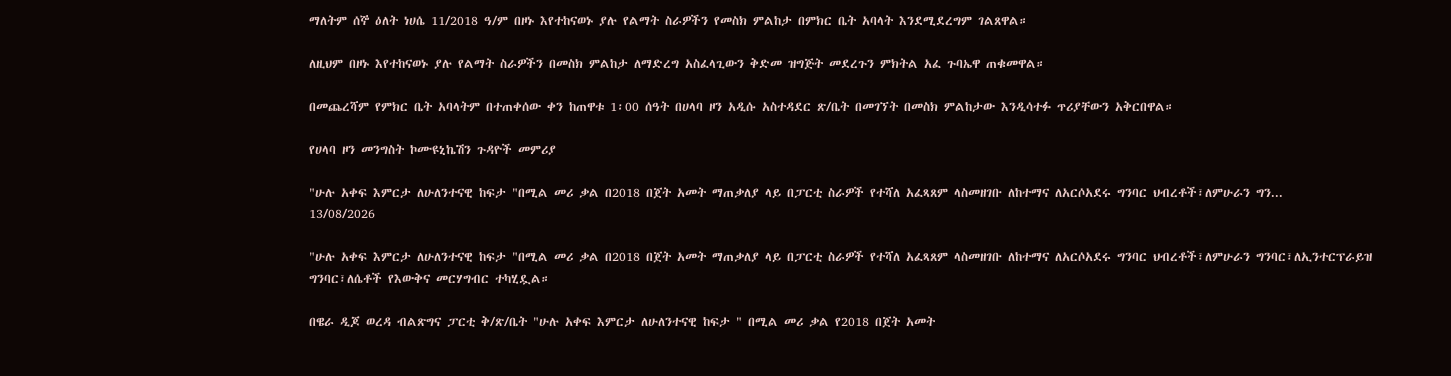ማለትም ሰኞ ዕለት ነሀሴ 11/2018 ዓ/ም በዞኑ እየተከናወኑ ያሉ የልማት ስራዎችን የመስክ ምልከታ በምክር ቤት አባላት እንደሚደረግም ገልጸዋል።

ለዚህም በዞኑ እየተከናወኑ ያሉ የልማት ስራዎችን በመስክ ምልከታ ለማድረግ አስፈላጊውን ቅድመ ዝግጅት መደረጉን ምክትል አፈ ጉባኤዋ ጠቁመዋል።

በመጨረሻም የምክር ቤት አባላትም በተጠቀሰው ቀን ከጠዋቱ 1፡00 ሰዓት በሀላባ ዞን አዲሱ አስተዳደር ጽ/ቤት በመገኘት በመስክ ምልከታው እንዲሳተፉ ጥሪያቸውን አቅርበዋል።

የሀላባ ዞን መንግስት ኮሙዩኒኬሽን ጉዳዮች መምሪያ

"ሁሉ አቀፍ እምርታ ለሁለንተናዊ ከፍታ "በሚል መሪ ቃል በ2018 በጀት አመት ማጠቃለያ ላይ በፓርቲ ስራዎች የተሻለ አፈጻጸም ላስመዘገቡ ለከተማና ለአርሶአደሩ ግንባር ህብረቶች፣ለምሁራን ግን...
13/08/2026

"ሁሉ አቀፍ እምርታ ለሁለንተናዊ ከፍታ "በሚል መሪ ቃል በ2018 በጀት አመት ማጠቃለያ ላይ በፓርቲ ስራዎች የተሻለ አፈጻጸም ላስመዘገቡ ለከተማና ለአርሶአደሩ ግንባር ህብረቶች፣ለምሁራን ግንባር፣ለኢንተርፕራይዝ ግንባር፣ለሴቶች የእውቅና መርሃግብር ተካሂዷል።

በዌራ ዲጆ ወረዳ ብልጽግና ፓርቲ ቅ/ጽ/ቤት "ሁሉ አቀፍ እምርታ ለሁለንተናዊ ከፍታ " በሚል መሪ ቃል የ2018 በጀት አመት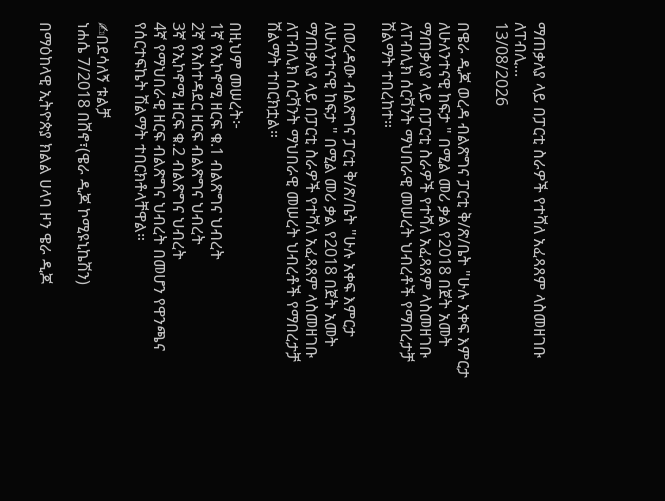ማጠቃለያ ላይ በፓርቲ ስራዎች የተሻለ አፈጻጸም ላስመዘገቡ ለፐብሊ...
13/08/2026

በዌራ ዲጆ ወረዳ ብልጽግና ፓርቲ ቅ/ጽ/ቤት "ሁሉ አቀፍ እምርታ ለሁለንተናዊ ከፍታ " በሚል መሪ ቃል የ2018 በጀት አመት ማጠቃለያ ላይ በፓርቲ ስራዎች የተሻለ አፈጻጸም ላስመዘገቡ ለፐብሊክ ሰርቫንት ማህበራዊ መሠረት ህብረቶች የማበረታቻ ሽልማት ተበረከተ።

በወረዳው ብልጽግና ፓርቲ ቅ/ጽ/ቤት "ሁሉ አቀፍ እምርታ ለሁለንተናዊ ከፍታ " በሚል መሪ ቃል የ2018 በጀት አመት ማጠቃለያ ላይ በፓርቲ ስራዎች የተሻለ አፈጻጸም ላስመዘገቡ ለፐብሊክ ሰርቫንት ማህበራዊ መሠረት ህብረቶች የማበረታቻ ሽልማት ተበርክቷል።

በዚህም መሠረት፦
1ኛ የኢኮኖሚ ዘርፍ ቁ.1 ብልጽግና ህብረት
2ኛ የአስተዳደር ዘርፍ ብልጽግና ህብረት
3ኛ የኢኮኖሚ ዘርፍ ቁ.2 ብልጽግና ህብረት
4ኛ የማህበራዊ ዘርፍ ብልጽግና ህብረት በመሆን የዋንጫና የሰርተፍኬት ሽልማት ተበርክቶላቸዋል።

✍በደሳለኝ ቱልቻ
ነሐሴ 7/2018 በሸኖ፣(ዌራ ዲጆ ኮሚዩኒኬሽን)

በማዕከላዊ ኢትዮጵያ ክልል ሀላባ ዞን ዌራ ዲጆ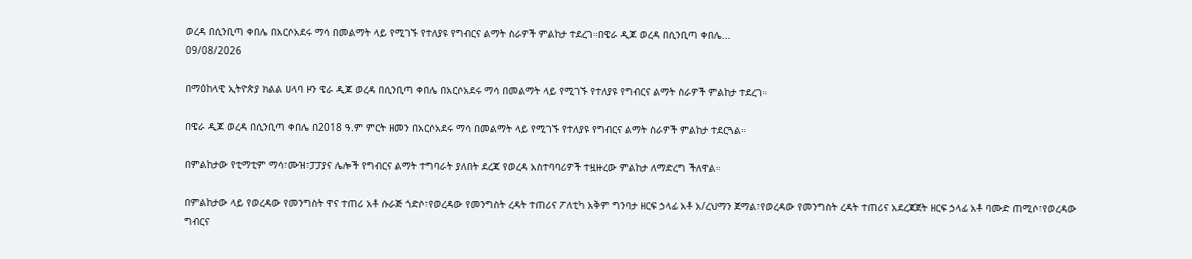ወረዳ በሲንቢጣ ቀበሌ በአርሶአደሩ ማሳ በመልማት ላይ የሚገኙ የተለያዩ የግብርና ልማት ስራዎች ምልከታ ተደረገ።በዌራ ዲጆ ወረዳ በሲንቢጣ ቀበሌ...
09/08/2026

በማዕከላዊ ኢትዮጵያ ክልል ሀላባ ዞን ዌራ ዲጆ ወረዳ በሲንቢጣ ቀበሌ በአርሶአደሩ ማሳ በመልማት ላይ የሚገኙ የተለያዩ የግብርና ልማት ስራዎች ምልከታ ተደረገ።

በዌራ ዲጆ ወረዳ በሲንቢጣ ቀበሌ በ2018 ዓ.ም ምርት ዘመን በአርሶአደሩ ማሳ በመልማት ላይ የሚገኙ የተለያዩ የግብርና ልማት ስራዎች ምልከታ ተደርጓል።

በምልከታው የቲማቲም ማሳ፣ሙዝ፣ፓፓያና ሌሎች የግብርና ልማት ተግባራት ያለበት ደረጃ የወረዳ አስተባባሪዎች ተዟዙረው ምልከታ ለማድረግ ችለዋል።

በምልከታው ላይ የወረዳው የመንግስት ዋና ተጠሪ አቶ ሱራጅ ጎድሶ፣የወረዳው የመንግስት ረዳት ተጠሪና ፖለቲካ አቅም ግንባታ ዘርፍ ኃላፊ አቶ አ/ረህማን ጀማል፣የወረዳው የመንግስት ረዳት ተጠሪና አደረጃጀት ዘርፍ ኃላፊ አቶ ባሙድ ጠሚሶ፣የወረዳው ግብርና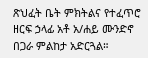ጽህፈት ቤት ምክትልና የተፈጥሮ ዘርፍ ኃላፊ አቶ አ/ሐይ ሙንድኖ በጋራ ምልከታ አድርጓል።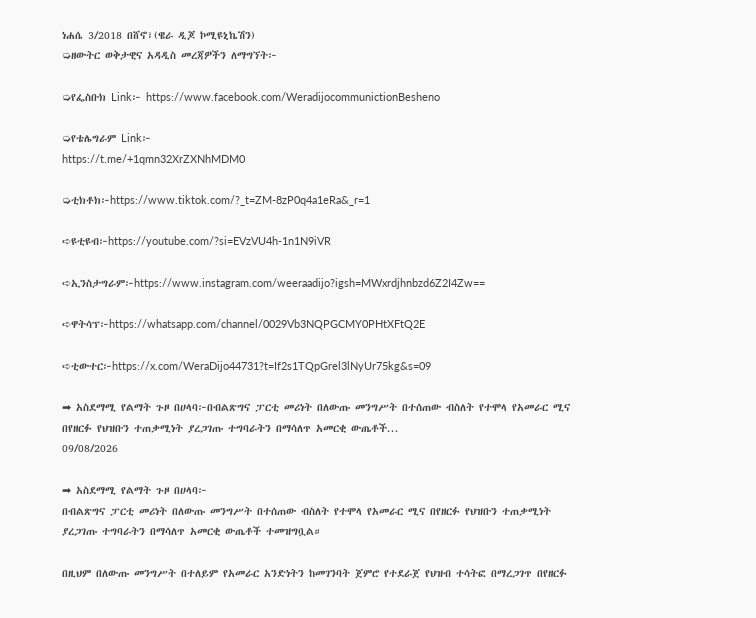ነሐሴ 3/2018 በሸኖ፣(ዌራ ዲጆ ኮሚዩኒኬሽን)
➭ዘውትር ወቅታዊና አዳዲስ መረጃዎችን ለማግኘት፦

➭የፌስቡክ Link፦ https://www.facebook.com/WeradijocommunictionBesheno

➭የቴሌግራም Link፦
https://t.me/+1qmn32XrZXNhMDM0

➭ቲክቶክ፦https://www.tiktok.com/?_t=ZM-8zP0q4a1eRa&_r=1

➪ዩቲዩብ፦https://youtube.com/?si=EVzVU4h-1n1N9iVR

➪ኢንስታግራም፦https://www.instagram.com/weeraadijo?igsh=MWxrdjhnbzd6Z2I4Zw==

➪ዋትሳፕ፦https://whatsapp.com/channel/0029Vb3NQPGCMY0PHtXFtQ2E

➪ቲውተር፦https://x.com/WeraDijo44731?t=If2s1TQpGrel3lNyUr75kg&s=09

➡ አስደማሚ የልማት ጉዞ በሀላባ፦በብልጽግና ፓርቲ መሪነት በለውጡ መንግሥት በተሰጠው ብስለት የተሞላ የአመራር ሚና በየዘርፉ የህዝቡን ተጠቃሚነት ያረጋገጡ ተግባራትን በማሳለጥ አመርቂ ውጤቶች...
09/08/2026

➡ አስደማሚ የልማት ጉዞ በሀላባ፦
በብልጽግና ፓርቲ መሪነት በለውጡ መንግሥት በተሰጠው ብስለት የተሞላ የአመራር ሚና በየዘርፉ የህዝቡን ተጠቃሚነት ያረጋገጡ ተግባራትን በማሳለጥ አመርቂ ውጤቶች ተመዝግቧል።

በዚህም በለውጡ መንግሥት በተለይም የአመራር አንድነትን ከመገንባት ጀምሮ የተደራጀ የህዝብ ተሳትፎ በማረጋገጥ በየዘርፉ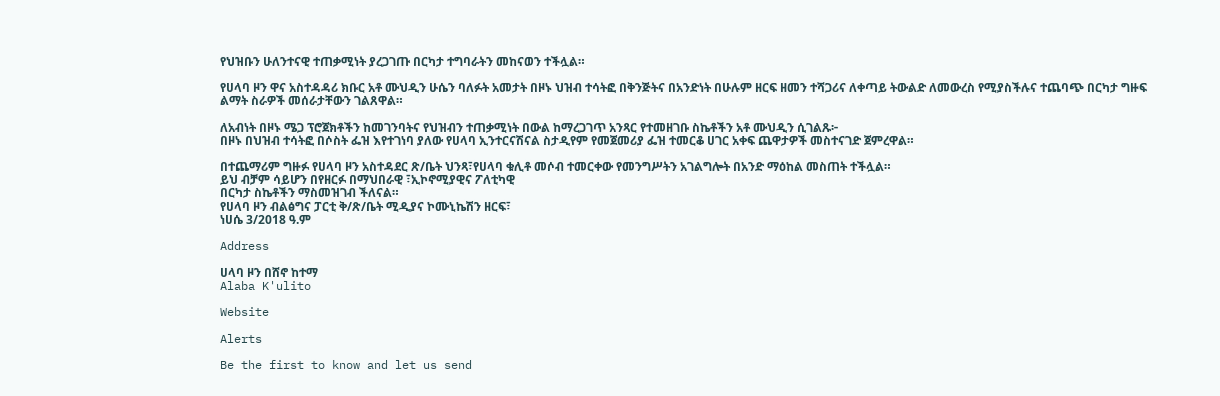የህዝቡን ሁለንተናዊ ተጠቃሚነት ያረጋገጡ በርካታ ተግባራትን መከናወን ተችሏል።

የሀላባ ዞን ዋና አስተዳዳሪ ክቡር አቶ ሙህዲን ሁሴን ባለፉት አመታት በዞኑ ህዝብ ተሳትፎ በቅንጅትና በአንድነት በሁሉም ዘርፍ ዘመን ተሻጋሪና ለቀጣይ ትውልድ ለመውረስ የሚያስችሉና ተጨባጭ በርካታ ግዙፍ ልማት ስራዎች መሰራታቸውን ገልጸዋል።

ለአብነት በዞኑ ሜጋ ፕሮጀክቶችን ከመገንባትና የህዝብን ተጠቃሚነት በውል ከማረጋገጥ አንጻር የተመዘገቡ ስኬቶችን አቶ ሙህዲን ሲገልጹ፦
በዞኑ በህዝብ ተሳትፎ በሶስት ፌዝ እየተገነባ ያለው የሀላባ ኢንተርናሽናል ስታዲየም የመጀመሪያ ፌዝ ተመርቆ ሀገር አቀፍ ጨዋታዎች መስተናገድ ጀምረዋል።

በተጨማሪም ግዙፉ የሀላባ ዞን አስተዳደር ጽ/ቤት ህንጻ፣የሀላባ ቁሊቶ መሶብ ተመርቀው የመንግሥትን አገልግሎት በአንድ ማዕከል መስጠት ተችሏል።
ይህ ብቻም ሳይሆን በየዘርፉ በማህበራዊ ፣ኢኮኖሚያዊና ፖለቲካዊ
በርካታ ስኬቶችን ማስመዝገብ ችለናል።
የሀላባ ዞን ብልፅግና ፓርቲ ቅ/ጽ/ቤት ሚዲያና ኮሙኒኬሽን ዘርፍ፣
ነሀሴ 3/2018 ዓ.ም

Address

ሀላባ ዞን በሸኖ ከተማ
Alaba K'ulito

Website

Alerts

Be the first to know and let us send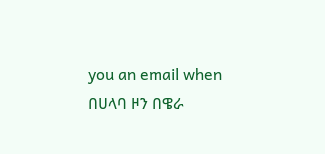you an email when በሀላባ ዞን በዌራ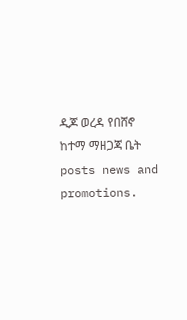ዲጆ ወረዳ የበሸኖ ከተማ ማዘጋጃ ቤት posts news and promotions.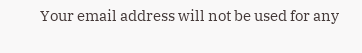Your email address will not be used for any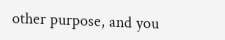other purpose, and you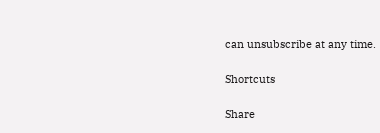can unsubscribe at any time.

Shortcuts

Share